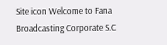Site icon Welcome to Fana Broadcasting Corporate S.C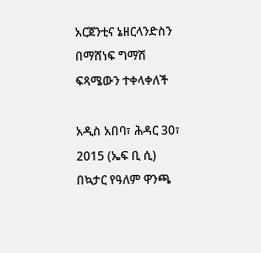አርጀንቲና ኔዘርላንድስን በማሸነፍ ግማሽ ፍጻሜውን ተቀላቀለች

አዲስ አበባ፣ ሕዳር 30፣ 2015 (ኤፍ ቢ ሲ) በኳታር የዓለም ዋንጫ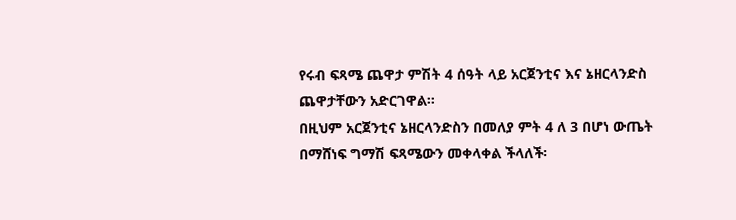የሩብ ፍጻሜ ጨዋታ ምሽት 4 ሰዓት ላይ አርጀንቲና እና ኔዘርላንድስ ጨዋታቸውን አድርገዋል፡፡
በዚህም አርጀንቲና ኔዘርላንድስን በመለያ ምት 4 ለ 3 በሆነ ውጤት በማሸነፍ ግማሽ ፍጻሜውን መቀላቀል ችላለች፡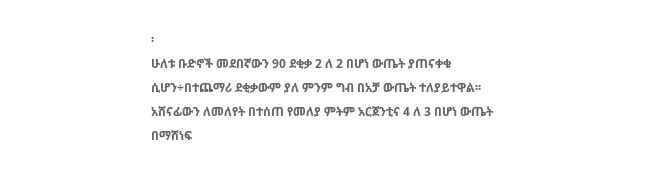፡
ሁለቱ ቡድኖች መደበኛውን 90 ደቂቃ 2 ለ 2 በሆነ ውጤት ያጠናቀቁ ሲሆን÷በተጨማሪ ደቂቃውም ያለ ምንም ግብ በአቻ ውጤት ተለያይተዋል፡፡
አሸናፊውን ለመለየት በተሰጠ የመለያ ምትም አርጀንቲና 4 ለ 3 በሆነ ውጤት በማሸነፍ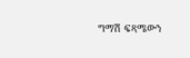ግማሽ ፍጻሜውን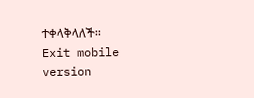ተቀላቅላለች፡፡
Exit mobile version